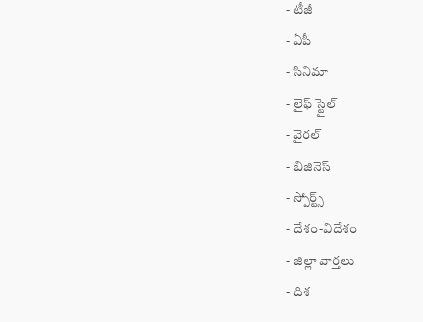- టీజీ
- ఏపీ
- సినిమా
- లైఫ్ స్టైల్
- వైరల్
- బిజినెస్
- స్పోర్ట్స్
- దేశం-విదేశం
- జిల్లా వార్తలు
- దిశ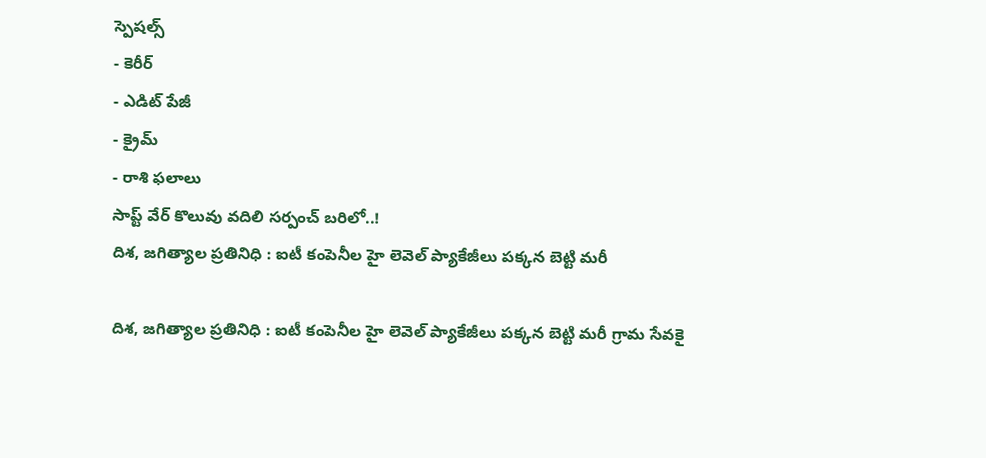స్పెషల్స్
- కెరీర్
- ఎడిట్ పేజీ
- క్రైమ్
- రాశి ఫలాలు
సాప్ట్ వేర్ కొలువు వదిలి సర్పంచ్ బరిలో..!
దిశ, జగిత్యాల ప్రతినిధి : ఐటీ కంపెనీల హై లెవెల్ ప్యాకేజీలు పక్కన బెట్టి మరీ

దిశ, జగిత్యాల ప్రతినిధి : ఐటీ కంపెనీల హై లెవెల్ ప్యాకేజీలు పక్కన బెట్టి మరీ గ్రామ సేవకై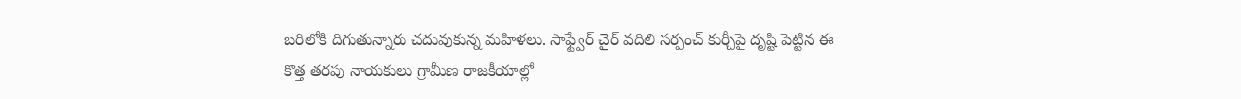బరిలోకి దిగుతున్నారు చదువుకున్న మహిళలు. సాఫ్ట్వేర్ చైర్ వదిలి సర్పంచ్ కుర్చీపై దృష్టి పెట్టిన ఈ కొత్త తరపు నాయకులు గ్రామీణ రాజకీయాల్లో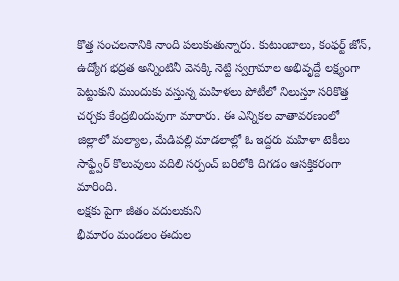కొత్త సంచలనానికి నాంది పలుకుతున్నారు. కుటుంబాలు, కంఫర్ట్ జోన్, ఉద్యోగ భద్రత అన్నింటినీ వెనక్కి నెట్టి స్వగ్రామాల అభివృద్దే లక్ష్యంగా పెట్టుకుని ముందుకు వస్తున్న మహిళలు పోటీలో నిలుస్తూ సరికొత్త చర్చకు కేంద్రబిందువుగా మారారు. ఈ ఎన్నికల వాతావరణంలో జిల్లాలో మల్యాల, మేడిపల్లి మాడలాల్లో ఓ ఇద్దరు మహిళా టెకీలు సాఫ్ట్వేర్ కొలువులు వదిలి సర్పంచ్ బరిలోకి దిగడం ఆసక్తికరంగా మారింది.
లక్షకు పైగా జీతం వదులుకుని
భీమారం మండలం ఈదుల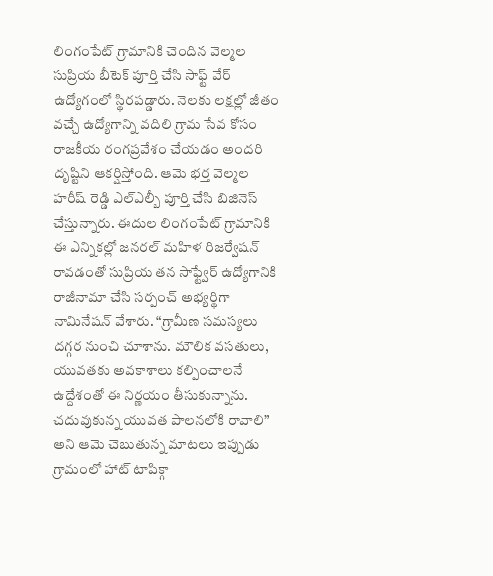లింగంపేట్ గ్రామానికి చెందిన వెల్మల సుప్రియ బీటెక్ పూర్తి చేసి సాఫ్ట్ వేర్ ఉద్యోగంలో స్థిరపడ్డారు. నెలకు లక్షల్లో జీతం వచ్చే ఉద్యోగాన్ని వదిలి గ్రామ సేవ కోసం రాజకీయ రంగప్రవేశం చేయడం అందరి దృష్టిని ఆకర్షిస్తోంది. ఆమె భర్త వెల్మల హరీష్ రెడ్డి ఎల్ఎల్బీ పూర్తి చేసి బిజినెస్ చేస్తున్నారు. ఈదుల లింగంపేట్ గ్రామానికి ఈ ఎన్నికల్లో జనరల్ మహిళ రిజర్వేషన్ రావడంతో సుప్రియ తన సాఫ్ట్వేర్ ఉద్యోగానికి రాజీనామా చేసి సర్పంచ్ అభ్యర్థిగా నామినేషన్ వేశారు. “గ్రామీణ సమస్యలు దగ్గర నుంచి చూశాను. మౌలిక వసతులు, యువతకు అవకాశాలు కల్పించాలనే ఉద్దేశంతో ఈ నిర్ణయం తీసుకున్నాను. చదువుకున్న యువత పాలనలోకి రావాలి” అని ఆమె చెబుతున్న మాటలు ఇప్పుడు గ్రామంలో హాట్ టాపిక్గా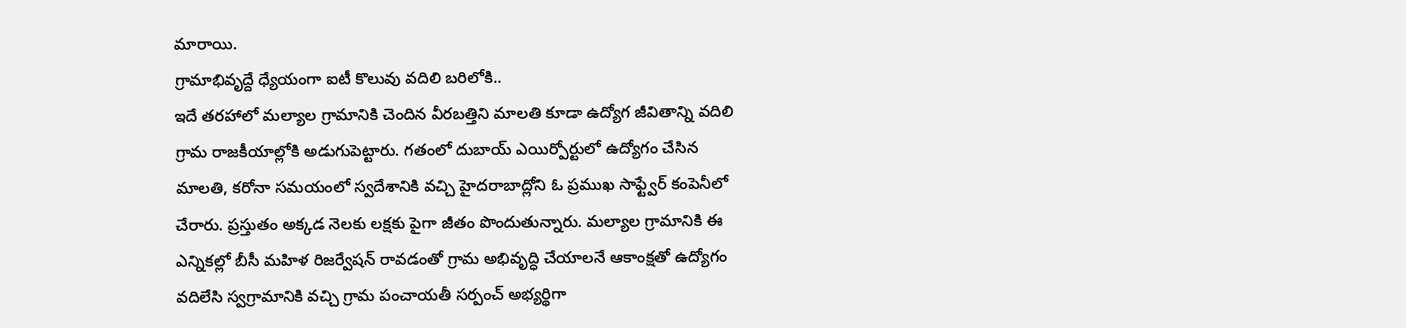మారాయి.
గ్రామాభివృద్దే ధ్యేయంగా ఐటీ కొలువు వదిలి బరిలోకి..
ఇదే తరహాలో మల్యాల గ్రామానికి చెందిన వీరబత్తిని మాలతి కూడా ఉద్యోగ జీవితాన్ని వదిలి గ్రామ రాజకీయాల్లోకి అడుగుపెట్టారు. గతంలో దుబాయ్ ఎయిర్పోర్టులో ఉద్యోగం చేసిన మాలతి, కరోనా సమయంలో స్వదేశానికి వచ్చి హైదరాబాద్లోని ఓ ప్రముఖ సాఫ్ట్వేర్ కంపెనీలో చేరారు. ప్రస్తుతం అక్కడ నెలకు లక్షకు పైగా జీతం పొందుతున్నారు. మల్యాల గ్రామానికి ఈ ఎన్నికల్లో బీసీ మహిళ రిజర్వేషన్ రావడంతో గ్రామ అభివృద్ధి చేయాలనే ఆకాంక్షతో ఉద్యోగం వదిలేసి స్వగ్రామానికి వచ్చి గ్రామ పంచాయతీ సర్పంచ్ అభ్యర్థిగా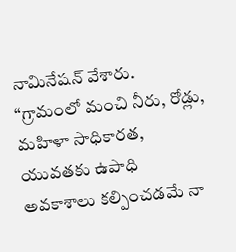నామినేషన్ వేశారు. “గ్రామంలో మంచి నీరు, రోడ్లు, మహిళా సాధికారత, యువతకు ఉపాధి అవకాశాలు కల్పించడమే నా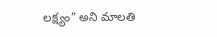లక్ష్యం” అని మాలతి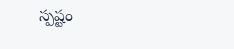స్పష్టం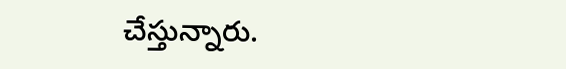చేస్తున్నారు.